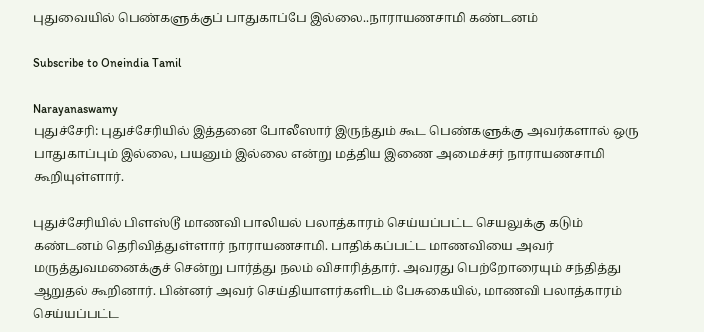புதுவையில் பெண்களுக்குப் பாதுகாப்பே இல்லை..நாராயணசாமி கண்டனம்

Subscribe to Oneindia Tamil

Narayanaswamy
புதுச்சேரி: புதுச்சேரியில் இத்தனை போலீஸார் இருந்தும் கூட பெண்களுக்கு அவர்களால் ஒரு பாதுகாப்பும் இல்லை, பயனும் இல்லை என்று மத்திய இணை அமைச்சர் நாராயணசாமி கூறியுள்ளார்.

புதுச்சேரியில் பிளஸ்டூ மாணவி பாலியல் பலாத்காரம் செய்யப்பட்ட செயலுக்கு கடும் கண்டனம் தெரிவித்துள்ளார் நாராயணசாமி. பாதிக்கப்பட்ட மாணவியை அவர் மருத்துவமனைக்குச் சென்று பார்த்து நலம் விசாரித்தார். அவரது பெற்றோரையும் சந்தித்து ஆறுதல் கூறினார். பின்னர் அவர் செய்தியாளர்களிடம் பேசுகையில், மாணவி பலாத்காரம் செய்யப்பட்ட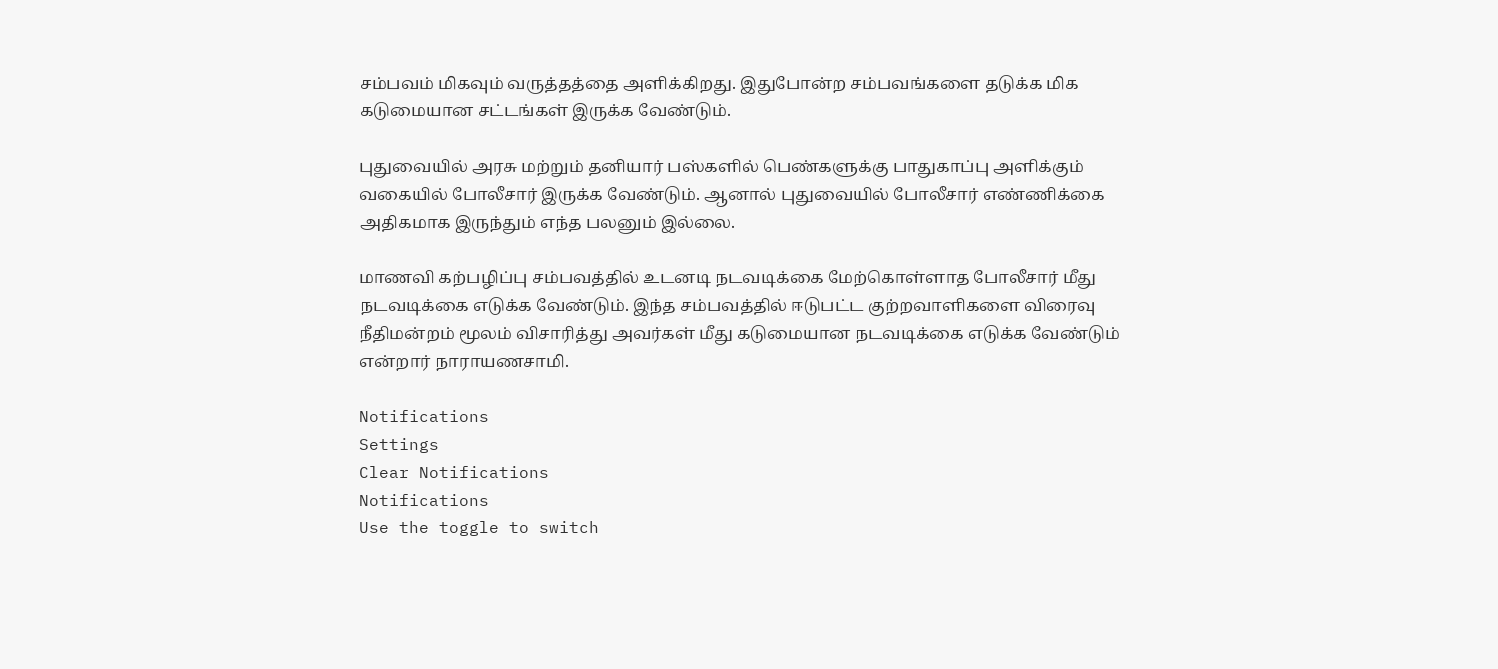சம்பவம் மிகவும் வருத்தத்தை அளிக்கிறது. இதுபோன்ற சம்பவங்களை தடுக்க மிக கடுமையான சட்டங்கள் இருக்க வேண்டும்.

புதுவையில் அரசு மற்றும் தனியார் பஸ்களில் பெண்களுக்கு பாதுகாப்பு அளிக்கும் வகையில் போலீசார் இருக்க வேண்டும். ஆனால் புதுவையில் போலீசார் எண்ணிக்கை அதிகமாக இருந்தும் எந்த பலனும் இல்லை.

மாணவி கற்பழிப்பு சம்பவத்தில் உடனடி நடவடிக்கை மேற்கொள்ளாத போலீசார் மீது நடவடிக்கை எடுக்க வேண்டும். இந்த சம்பவத்தில் ஈடுபட்ட குற்றவாளிகளை விரைவு நீதிமன்றம் மூலம் விசாரித்து அவர்கள் மீது கடுமையான நடவடிக்கை எடுக்க வேண்டும் என்றார் நாராயணசாமி.

Notifications
Settings
Clear Notifications
Notifications
Use the toggle to switch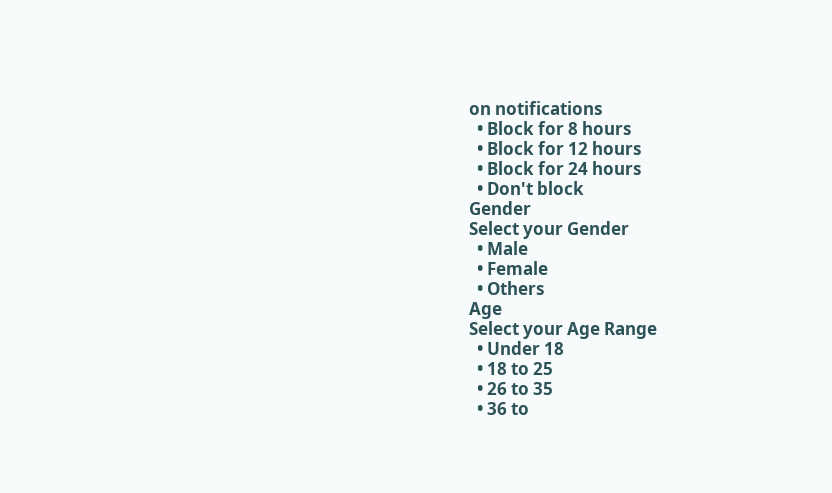on notifications
  • Block for 8 hours
  • Block for 12 hours
  • Block for 24 hours
  • Don't block
Gender
Select your Gender
  • Male
  • Female
  • Others
Age
Select your Age Range
  • Under 18
  • 18 to 25
  • 26 to 35
  • 36 to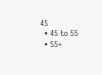45
  • 45 to 55
  • 55+